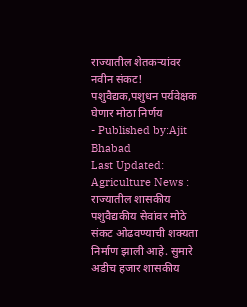राज्यातील शेतकऱ्यांवर नवीन संकट! पशुवैद्यक,पशुधन पर्यवेक्षक घेणार मोठा निर्णय
- Published by:Ajit Bhabad
Last Updated:
Agriculture News : राज्यातील शासकीय पशुवैद्यकीय सेवांवर मोठे संकट ओढवण्याची शक्यता निर्माण झाली आहे. सुमारे अडीच हजार शासकीय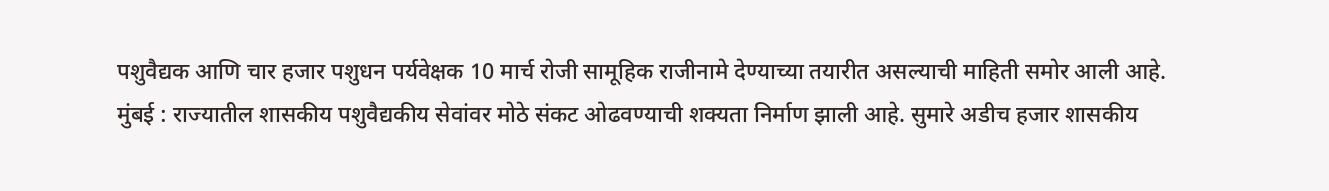पशुवैद्यक आणि चार हजार पशुधन पर्यवेक्षक 10 मार्च रोजी सामूहिक राजीनामे देण्याच्या तयारीत असल्याची माहिती समोर आली आहे.
मुंबई : राज्यातील शासकीय पशुवैद्यकीय सेवांवर मोठे संकट ओढवण्याची शक्यता निर्माण झाली आहे. सुमारे अडीच हजार शासकीय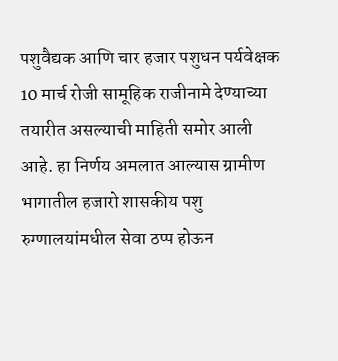पशुवैद्यक आणि चार हजार पशुधन पर्यवेक्षक 10 मार्च रोजी सामूहिक राजीनामे देण्याच्या तयारीत असल्याची माहिती समोर आली आहे. हा निर्णय अमलात आल्यास ग्रामीण भागातील हजारो शासकीय पशु रुग्णालयांमधील सेवा ठप्प होऊन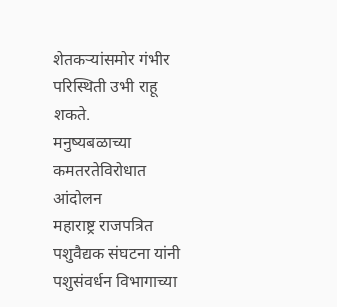शेतकऱ्यांसमोर गंभीर परिस्थिती उभी राहू शकते.
मनुष्यबळाच्या कमतरतेविरोधात आंदोलन
महाराष्ट्र राजपत्रित पशुवैद्यक संघटना यांनी पशुसंवर्धन विभागाच्या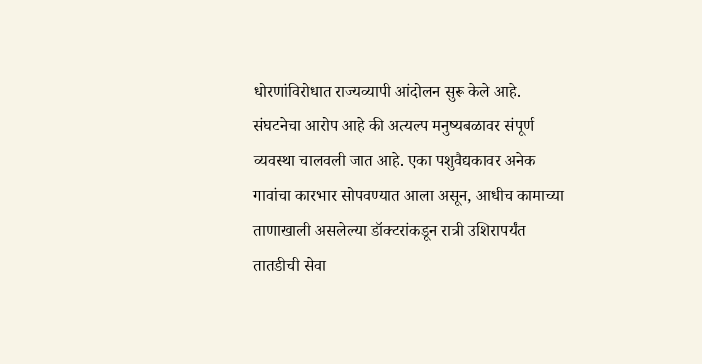धोरणांविरोधात राज्यव्यापी आंदोलन सुरू केले आहे. संघटनेचा आरोप आहे की अत्यल्प मनुष्यबळावर संपूर्ण व्यवस्था चालवली जात आहे. एका पशुवैद्यकावर अनेक गावांचा कारभार सोपवण्यात आला असून, आधीच कामाच्या ताणाखाली असलेल्या डॉक्टरांकडून रात्री उशिरापर्यंत तातडीची सेवा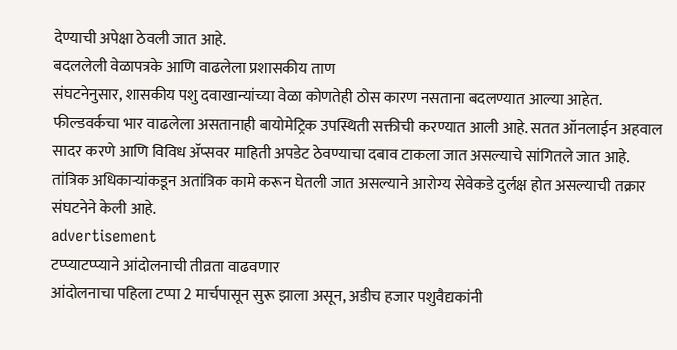देण्याची अपेक्षा ठेवली जात आहे.
बदललेली वेळापत्रके आणि वाढलेला प्रशासकीय ताण
संघटनेनुसार, शासकीय पशु दवाखान्यांच्या वेळा कोणतेही ठोस कारण नसताना बदलण्यात आल्या आहेत. फील्डवर्कचा भार वाढलेला असतानाही बायोमेट्रिक उपस्थिती सक्तीची करण्यात आली आहे. सतत ऑनलाईन अहवाल सादर करणे आणि विविध ॲप्सवर माहिती अपडेट ठेवण्याचा दबाव टाकला जात असल्याचे सांगितले जात आहे. तांत्रिक अधिकाऱ्यांकडून अतांत्रिक कामे करून घेतली जात असल्याने आरोग्य सेवेकडे दुर्लक्ष होत असल्याची तक्रार संघटनेने केली आहे.
advertisement
टप्प्याटप्प्याने आंदोलनाची तीव्रता वाढवणार
आंदोलनाचा पहिला टप्पा 2 मार्चपासून सुरू झाला असून, अडीच हजार पशुवैद्यकांनी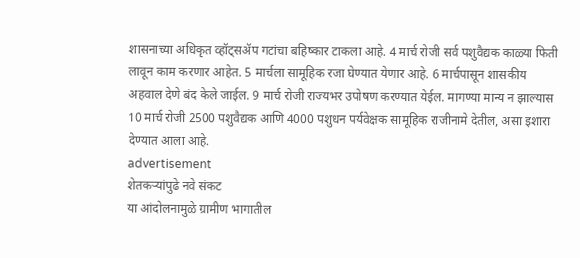शासनाच्या अधिकृत व्हॉट्सॲप गटांचा बहिष्कार टाकला आहे. 4 मार्च रोजी सर्व पशुवैद्यक काळ्या फिती लावून काम करणार आहेत. 5 मार्चला सामूहिक रजा घेण्यात येणार आहे. 6 मार्चपासून शासकीय अहवाल देणे बंद केले जाईल. 9 मार्च रोजी राज्यभर उपोषण करण्यात येईल. मागण्या मान्य न झाल्यास 10 मार्च रोजी 2500 पशुवैद्यक आणि 4000 पशुधन पर्यवेक्षक सामूहिक राजीनामे देतील, असा इशारा देण्यात आला आहे.
advertisement
शेतकऱ्यांपुढे नवे संकट
या आंदोलनामुळे ग्रामीण भागातील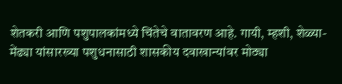शेतकरी आणि पशुपालकांमध्ये चिंतेचे वातावरण आहे. गायी, म्हशी, शेळ्या-मेंढ्या यांसारख्या पशुधनासाठी शासकीय दवाखान्यांवर मोठ्या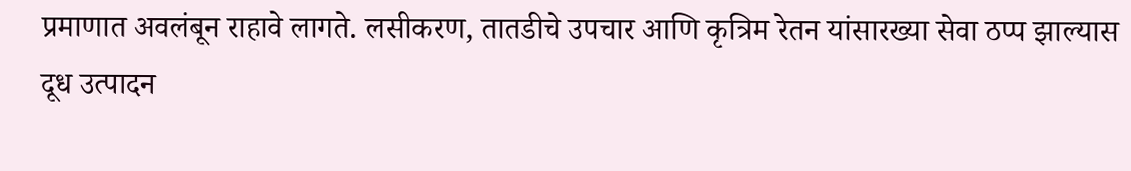प्रमाणात अवलंबून राहावे लागते. लसीकरण, तातडीचे उपचार आणि कृत्रिम रेतन यांसारख्या सेवा ठप्प झाल्यास दूध उत्पादन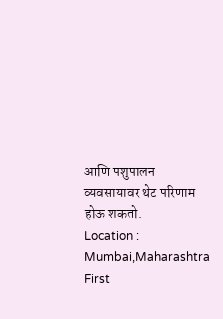आणि पशुपालन व्यवसायावर थेट परिणाम होऊ शकतो.
Location :
Mumbai,Maharashtra
First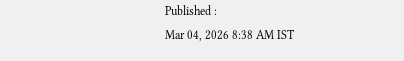Published :
Mar 04, 2026 8:38 AM IST